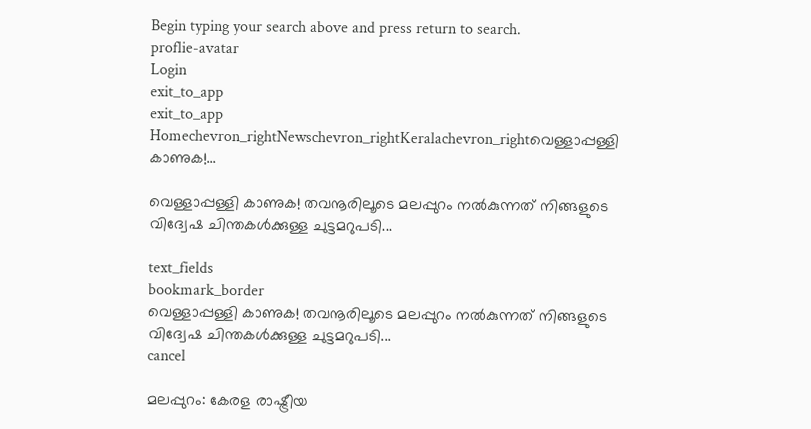Begin typing your search above and press return to search.
proflie-avatar
Login
exit_to_app
exit_to_app
Homechevron_rightNewschevron_rightKeralachevron_rightവെള്ളാപ്പള്ളി കാണുക!...

വെള്ളാപ്പള്ളി കാണുക! തവനൂരിലൂടെ മലപ്പുറം നൽകുന്നത് നിങ്ങളുടെ വിദ്വേഷ ചിന്തകൾക്കുള്ള ചുട്ടമറുപടി...

text_fields
bookmark_border
വെള്ളാപ്പള്ളി കാണുക! തവനൂരിലൂടെ മലപ്പുറം നൽകുന്നത് നിങ്ങളുടെ വിദ്വേഷ ചിന്തകൾക്കുള്ള ചുട്ടമറുപടി...
cancel

മലപ്പുറം: കേരള രാഷ്ട്രീയ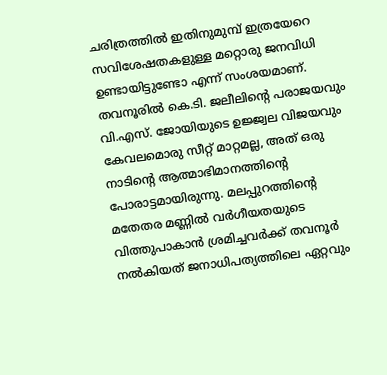ചരിത്രത്തിൽ ഇതിനുമുമ്പ് ഇത്രയേറെ സവിശേഷതകളുള്ള മറ്റൊരു ജനവിധി ഉണ്ടായിട്ടുണ്ടോ എന്ന് സംശയമാണ്. തവനൂരിൽ കെ.ടി. ജലീലിന്റെ പരാജയവും വി.എസ്. ജോയിയുടെ ഉജ്ജ്വല വിജയവും കേവലമൊരു സീറ്റ് മാറ്റമല്ല, അത് ഒരു നാടിന്റെ ആത്മാഭിമാനത്തിന്റെ പോരാട്ടമായിരുന്നു. മലപ്പുറത്തിന്റെ മതേതര മണ്ണിൽ വർഗീയതയുടെ വിത്തുപാകാൻ ശ്രമിച്ചവർക്ക് തവനൂർ നൽകിയത് ജനാധിപത്യത്തിലെ ഏറ്റവും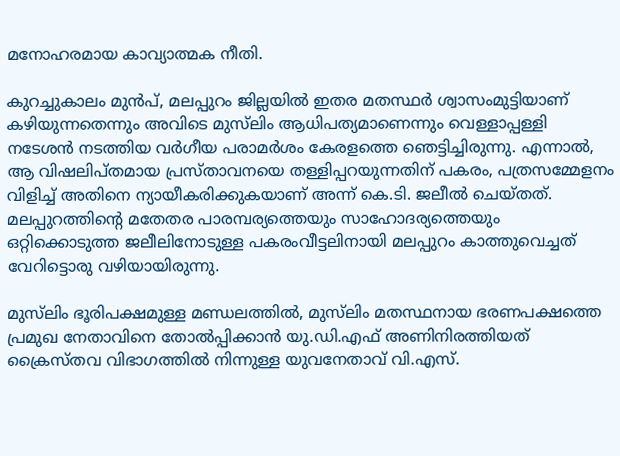മനോഹരമായ കാവ്യാത്മക നീതി.

കുറച്ചുകാലം മുൻപ്, മലപ്പുറം ജില്ലയിൽ ഇതര മതസ്ഥർ ശ്വാസംമുട്ടിയാണ് കഴിയുന്നതെന്നും അവിടെ മുസ്‍ലിം ആധിപത്യമാണെന്നും വെള്ളാപ്പള്ളി നടേശൻ നടത്തിയ വർഗീയ പരാമർശം കേരളത്തെ ഞെട്ടിച്ചിരുന്നു. എന്നാൽ, ആ വിഷലിപ്തമായ പ്രസ്താവനയെ തള്ളിപ്പറയുന്നതിന് പകരം, പത്രസമ്മേളനം വിളിച്ച് അതിനെ ന്യായീകരിക്കുകയാണ് അന്ന് കെ.ടി. ജലീൽ ചെയ്തത്. മലപ്പുറത്തിന്റെ മതേതര പാരമ്പര്യത്തെയും സാഹോദര്യത്തെയും ഒറ്റിക്കൊടുത്ത ജലീലിനോടുള്ള പകരംവീട്ടലിനായി മലപ്പുറം കാത്തുവെച്ചത് വേറിട്ടൊരു വഴിയായിരുന്നു.

മുസ്‍ലിം ഭൂരിപക്ഷമുള്ള മണ്ഡലത്തിൽ, മുസ്‍ലിം മതസ്ഥനായ ഭരണപക്ഷത്തെ പ്രമുഖ നേതാവിനെ തോൽപ്പിക്കാൻ യു.ഡി.എഫ് അണിനിരത്തിയത് ക്രൈസ്തവ വിഭാഗത്തിൽ നിന്നുള്ള യുവനേതാവ് വി.എസ്.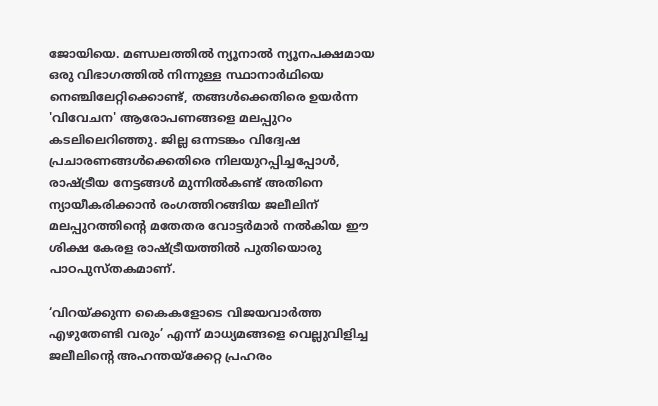ജോയിയെ. മണ്ഡലത്തിൽ ന്യൂനാൽ ന്യൂനപക്ഷമായ ഒരു വിഭാഗത്തിൽ നിന്നുള്ള സ്ഥാനാർഥിയെ നെഞ്ചിലേറ്റിക്കൊണ്ട്, തങ്ങൾക്കെതിരെ ഉയർന്ന 'വിവേചന' ആരോപണങ്ങളെ മലപ്പുറം കടലിലെറിഞ്ഞു. ജില്ല ഒന്നടങ്കം വിദ്വേഷ പ്രചാരണങ്ങൾക്കെതിരെ നിലയുറപ്പിച്ചപ്പോൾ, രാഷ്ട്രീയ നേട്ടങ്ങൾ മുന്നിൽകണ്ട് അതിനെ ന്യായീകരിക്കാൻ രംഗത്തിറങ്ങിയ ജലീലിന് മലപ്പുറത്തിന്റെ മതേതര വോട്ടർമാർ നൽകിയ ഈ ശിക്ഷ കേരള രാഷ്ട്രീയത്തിൽ പുതിയൊരു പാഠപുസ്തകമാണ്.

‘വിറയ്ക്കുന്ന കൈകളോടെ വിജയവാർത്ത എഴുതേണ്ടി വരും’ എന്ന് മാധ്യമങ്ങളെ വെല്ലുവിളിച്ച ജലീലിന്റെ അഹന്തയ്ക്കേറ്റ പ്രഹരം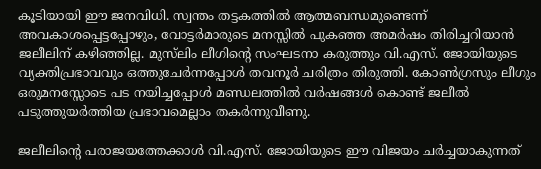കൂടിയായി ഈ ജനവിധി. സ്വന്തം തട്ടകത്തിൽ ആത്മബന്ധമുണ്ടെന്ന് അവകാശപ്പെട്ടപ്പോഴും, വോട്ടർമാരുടെ മനസ്സിൽ പുകഞ്ഞ അമർഷം തിരിച്ചറിയാൻ ജലീലിന് കഴിഞ്ഞില്ല. മുസ്‍ലിം ലീഗിന്റെ സംഘടനാ കരുത്തും വി.എസ്. ജോയിയുടെ വ്യക്തിപ്രഭാവവും ഒത്തുചേർന്നപ്പോൾ തവനൂർ ചരിത്രം തിരുത്തി. കോൺഗ്രസും ലീഗും ഒരുമനസ്സോടെ പട നയിച്ചപ്പോൾ മണ്ഡലത്തിൽ വർഷങ്ങൾ കൊണ്ട് ജലീൽ പടുത്തുയർത്തിയ പ്രഭാവമെല്ലാം തകർന്നുവീണു.

ജലീലിന്റെ പരാജയത്തേക്കാൾ വി.എസ്. ജോയിയുടെ ഈ വിജയം ചർച്ചയാകുന്നത്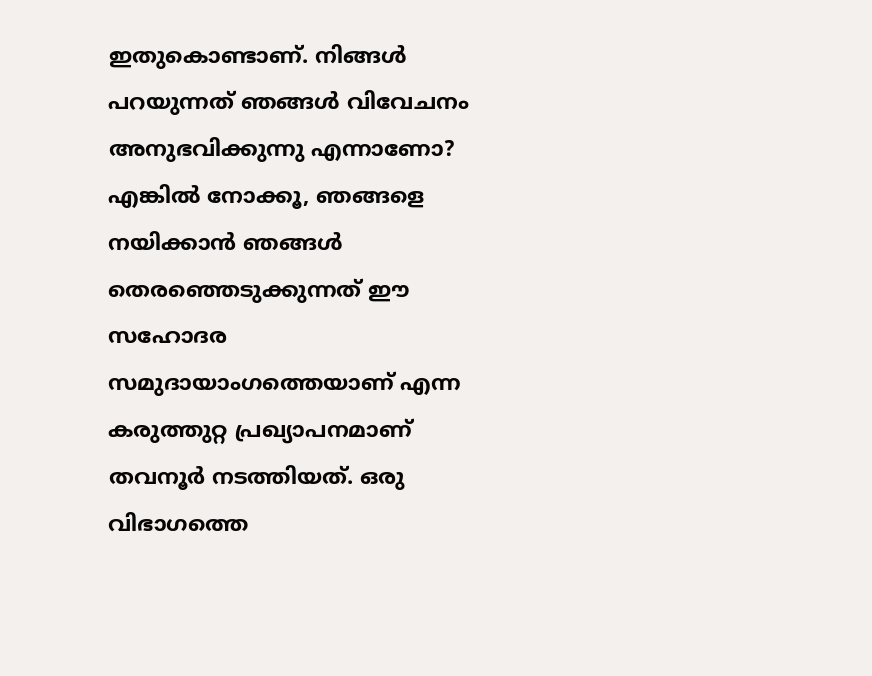ഇതുകൊണ്ടാണ്. നിങ്ങൾ പറയുന്നത് ഞങ്ങൾ വിവേചനം അനുഭവിക്കുന്നു എന്നാണോ? എങ്കിൽ നോക്കൂ, ഞങ്ങളെ നയിക്കാൻ ഞങ്ങൾ തെരഞ്ഞെടുക്കുന്നത് ഈ സഹോദര സമുദായാംഗത്തെയാണ് എന്ന കരുത്തുറ്റ പ്രഖ്യാപനമാണ് തവനൂർ നടത്തിയത്. ഒരു വിഭാഗത്തെ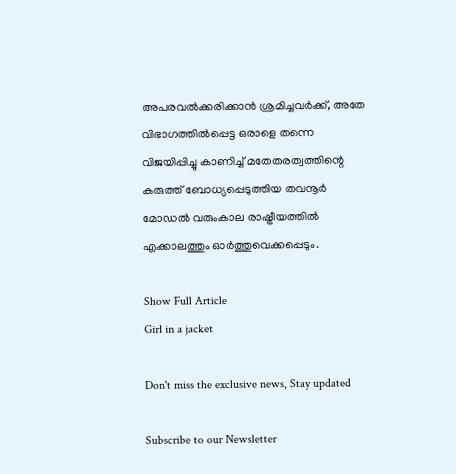അപരവൽക്കരിക്കാൻ ശ്രമിച്ചവർക്ക്, അതേ വിഭാഗത്തിൽപ്പെട്ട ഒരാളെ തന്നെ വിജയിപ്പിച്ചു കാണിച്ച് മതേതരത്വത്തിന്റെ കരുത്ത് ബോധ്യപ്പെടുത്തിയ തവനൂർ മോഡൽ വരുംകാല രാഷ്ട്രീയത്തിൽ എക്കാലത്തും ഓർത്തുവെക്കപ്പെടും.

Show Full Article
Girl in a jacket

Don't miss the exclusive news, Stay updated

Subscribe to our Newsletter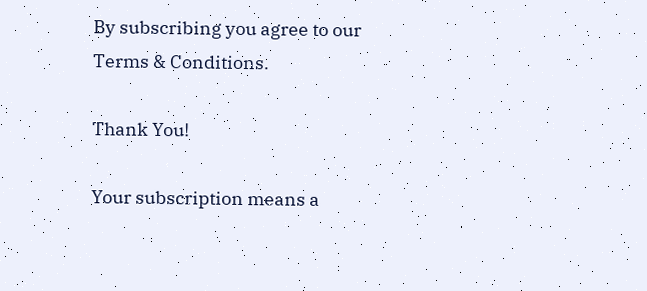By subscribing you agree to our Terms & Conditions.

Thank You!

Your subscription means a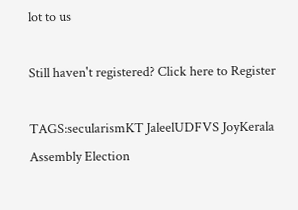lot to us

Still haven't registered? Click here to Register

TAGS:secularismKT JaleelUDFVS JoyKerala Assembly Election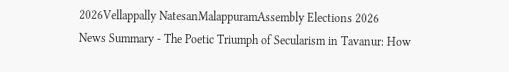2026Vellappally NatesanMalappuramAssembly Elections 2026
News Summary - The Poetic Triumph of Secularism in Tavanur: How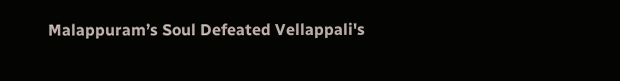Malappuram’s Soul Defeated Vellappali's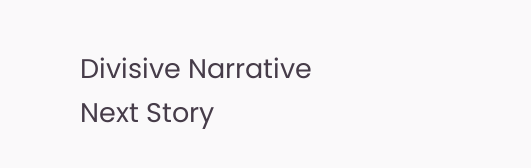Divisive Narrative
Next Story